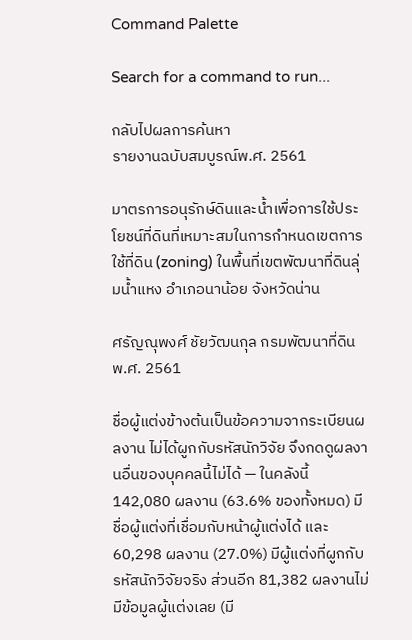Command Palette

Search for a command to run...

กลับไปผลการค้นหา
รายงานฉบับสมบูรณ์พ.ศ. 2561

มาตรการอนุรักษ์ดินและน้ำเพื่อการใช้ประโยชน์ที่ดินที่เหมาะสมในการกำหนดเขตการใช้ที่ดิน (zoning) ในพื้นที่เขตพัฒนาที่ดินลุ่มน้ำแหง อำเภอนาน้อย จังหวัดน่าน

ศรัญณุพงศ์ ชัยวัฒนกุล กรมพัฒนาที่ดิน พ.ศ. 2561

ชื่อผู้แต่งข้างต้นเป็นข้อความจากระเบียนผลงาน ไม่ได้ผูกกับรหัสนักวิจัย จึงกดดูผลงานอื่นของบุคคลนี้ไม่ได้ — ในคลังนี้ 142,080 ผลงาน (63.6% ของทั้งหมด) มีชื่อผู้แต่งที่เชื่อมกับหน้าผู้แต่งได้ และ 60,298 ผลงาน (27.0%) มีผู้แต่งที่ผูกกับรหัสนักวิจัยจริง ส่วนอีก 81,382 ผลงานไม่มีข้อมูลผู้แต่งเลย (มี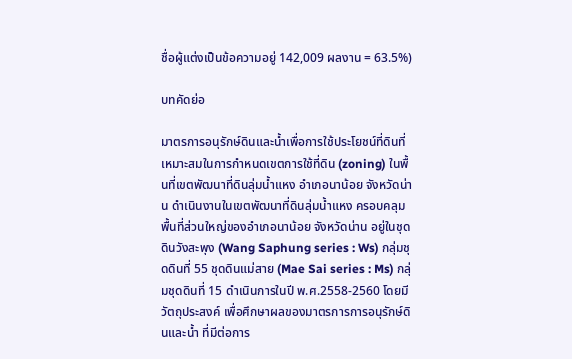ชื่อผู้แต่งเป็นข้อความอยู่ 142,009 ผลงาน = 63.5%)

บทคัดย่อ

มาตรการอนุรักษ์ดินและน้ำเพื่อการใช้ประโยชน์ที่ดินที่เหมาะสมในการกำหนดเขตการใช้ที่ดิน (zoning) ในพื้นที่เขตพัฒนาที่ดินลุ่มน้ำแหง อำเภอนาน้อย จังหวัดน่าน ดำเนินงานในเขตพัฒนาที่ดินลุ่มน้ำแหง ครอบคลุมพื้นที่ส่วนใหญ่ของอำเภอนาน้อย จังหวัดน่าน อยู่ในชุดดินวังสะพุง (Wang Saphung series : Ws) กลุ่มชุดดินที่ 55 ชุดดินแม่สาย (Mae Sai series : Ms) กลุ่มชุดดินที่ 15 ดำเนินการในปี พ.ศ.2558-2560 โดยมีวัตถุประสงค์ เพื่อศึกษาผลของมาตรการการอนุรักษ์ดินและน้ำ ที่มีต่อการ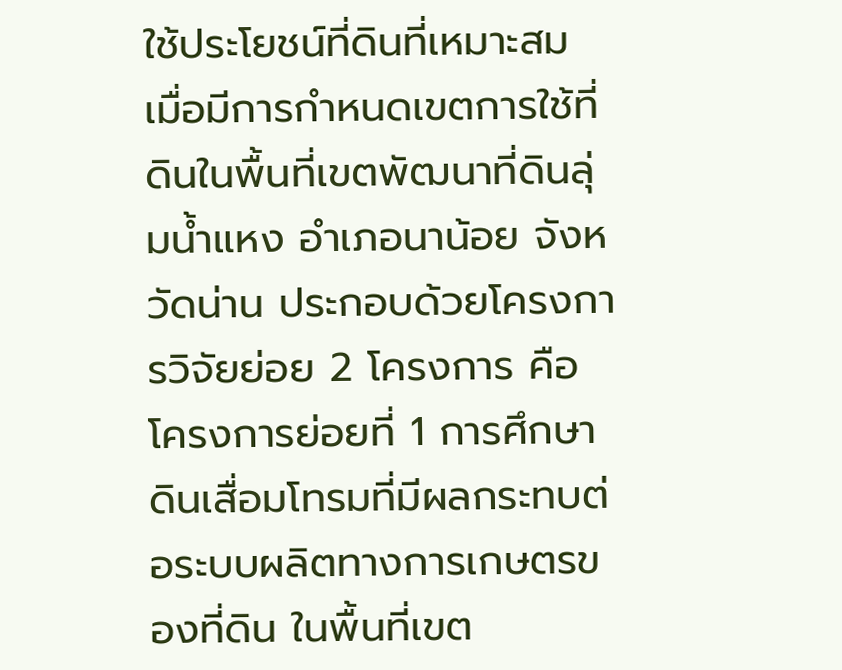ใช้ประโยชน์ที่ดินที่เหมาะสม เมื่อมีการกำหนดเขตการใช้ที่ดินในพื้นที่เขตพัฒนาที่ดินลุ่มน้ำแหง อำเภอนาน้อย จังหวัดน่าน ประกอบด้วยโครงการวิจัยย่อย 2 โครงการ คือ โครงการย่อยที่ 1 การศึกษาดินเสื่อมโทรมที่มีผลกระทบต่อระบบผลิตทางการเกษตรของที่ดิน ในพื้นที่เขต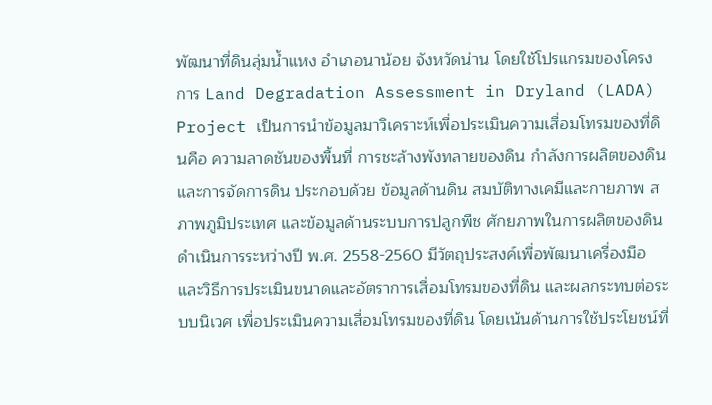พัฒนาที่ดินลุ่มน้ำแหง อำเภอนาน้อย จังหวัดน่าน โดยใช้โปรแกรมของโครงการ Land Degradation Assessment in Dryland (LADA) Project เป็นการนำข้อมูลมาวิเคราะห์เพื่อประเมินความเสื่อมโทรมของที่ดินคือ ความลาดชันของพื้นที่ การชะล้างพังทลายของดิน กำลังการผลิตของดิน และการจัดการดิน ประกอบด้วย ข้อมูลด้านดิน สมบัติทางเคมีและกายภาพ สภาพภูมิประเทศ และข้อมูลด้านระบบการปลูกพืช ศักยภาพในการผลิตของดิน ดำเนินการระหว่างปี พ.ศ. 2558-2560 มีวัตถุประสงค์เพื่อพัฒนาเครื่องมือและวิธีการประเมินขนาดและอัตราการเสื่อมโทรมของที่ดิน และผลกระทบต่อระบบนิเวศ เพื่อประเมินความเสื่อมโทรมของที่ดิน โดยเน้นด้านการใช้ประโยชน์ที่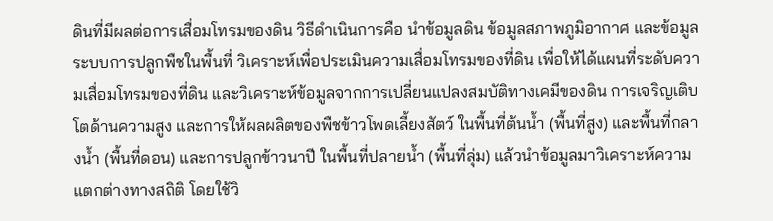ดินที่มีผลต่อการเสื่อมโทรมของดิน วิธีดำเนินการคือ นำข้อมูลดิน ข้อมูลสภาพภูมิอากาศ และข้อมูลระบบการปลูกพืชในพื้นที่ วิเคราะห์เพื่อประเมินความเสื่อมโทรมของที่ดิน เพื่อให้ได้แผนที่ระดับความเสื่อมโทรมของที่ดิน และวิเคราะห์ข้อมูลจากการเปลี่ยนแปลงสมบัติทางเคมีของดิน การเจริญเติบโตด้านความสูง และการให้ผลผลิตของพืชข้าวโพดเลี้ยงสัตว์ ในพื้นที่ต้นน้ำ (พื้นที่สูง) และพื้นที่กลางน้ำ (พื้นที่ดอน) และการปลูกข้าวนาปี ในพื้นที่ปลายน้ำ (พื้นที่ลุ่ม) แล้วนำข้อมูลมาวิเคราะห์ความแตกต่างทางสถิติ โดยใช้วิ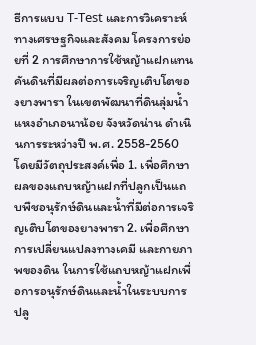ธีการแบบ T-Test และการวิเคราะห์ทางเศรษฐกิจและสังคม โครงการย่อยที่ 2 การศึกษาการใช้หญ้าแฝกแทนคันดินที่มีผลต่อการเจริญเติบโตของยางพารา ในเขตพัฒนาที่ดินลุ่มน้ำแหงอำเภอนาน้อย จังหวัดน่าน ดำเนินการระหว่างปี พ.ศ. 2558-2560 โดยมีวัตถุประสงค์เพื่อ 1. เพื่อศึกษาผลของแถบหญ้าแฝกที่ปลูกเป็นแถบพืชอนุรักษ์ดินและน้ำที่มีต่อการเจริญเติบโตของยางพารา 2. เพื่อศึกษาการเปลี่ยนแปลงทางเคมี และกายภาพของดิน ในการใช้แถบหญ้าแฝกเพื่อการอนุรักษ์ดินและน้ำในระบบการปลู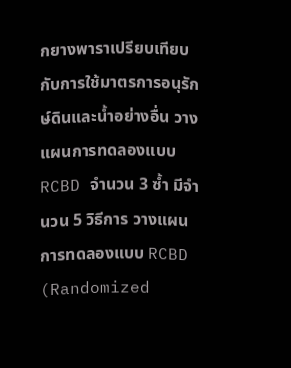กยางพาราเปรียบเทียบกับการใช้มาตรการอนุรักษ์ดินและน้ำอย่างอื่น วางแผนการทดลองแบบ RCBD จำนวน 3 ซ้ำ มีจำนวน 5 วิธีการ วางแผนการทดลองแบบ RCBD (Randomized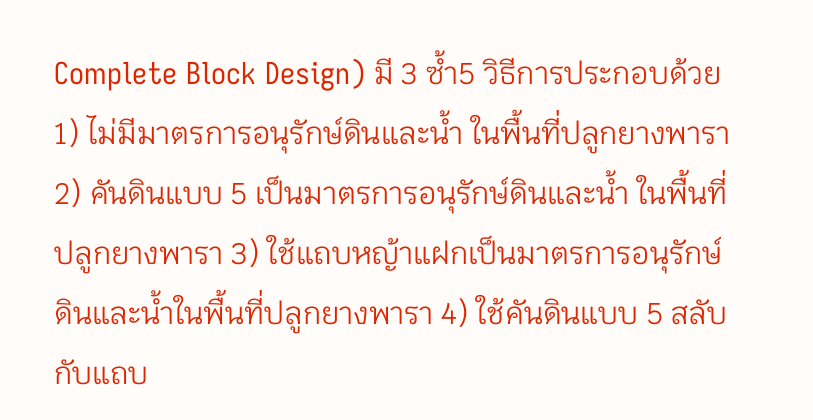Complete Block Design) มี 3 ซ้ำ5 วิธีการประกอบด้วย 1) ไม่มีมาตรการอนุรักษ์ดินและน้ำ ในพื้นที่ปลูกยางพารา 2) คันดินแบบ 5 เป็นมาตรการอนุรักษ์ดินและน้ำ ในพื้นที่ปลูกยางพารา 3) ใช้แถบหญ้าแฝกเป็นมาตรการอนุรักษ์ดินและน้ำในพื้นที่ปลูกยางพารา 4) ใช้คันดินแบบ 5 สลับกับแถบ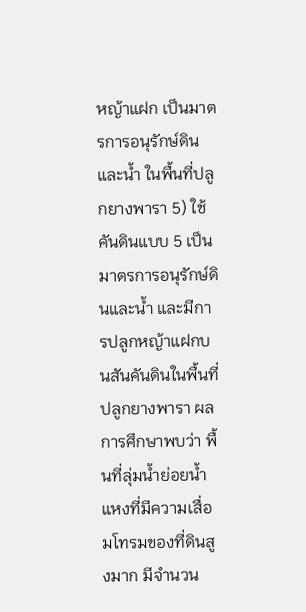หญ้าแฝก เป็นมาตรการอนุรักษ์ดินและน้ำ ในพื้นที่ปลูกยางพารา 5) ใช้คันดินแบบ 5 เป็นมาตรการอนุรักษ์ดินและน้ำ และมีการปลูกหญ้าแฝกบนสันคันดินในพื้นที่ปลูกยางพารา ผลการศึกษาพบว่า พื้นที่ลุ่มน้ำย่อยน้ำแหงที่มีความเสื่อมโทรมของที่ดินสูงมาก มีจำนวน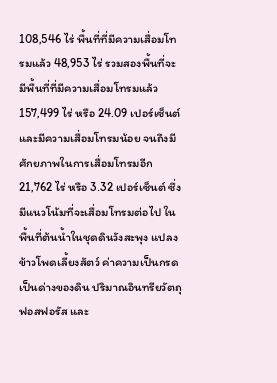108,546 ไร่ พื้นที่ที่มีความเสื่อมโทรมแล้ว 48,953 ไร่ รวมสองพื้นที่จะมีพื้นที่ที่มีความเสื่อมโทรมแล้ว 157,499 ไร่ หรือ 24.09 เปอร์เซ็นต์ และมีความเสื่อมโทรมน้อย จนถึงมีศักยภาพในการเสื่อมโทรมอีก 21,762 ไร่ หรือ 3.32 เปอร์เซ็นต์ ซึ่งมีแนวโน้มที่จะเสื่อมโทรมต่อไป ในพื้นที่ต้นน้ำในชุดดินวังสะพุง แปลงข้าวโพดเลี้ยงสัตว์ ค่าความเป็นกรดเป็นด่างของดิน ปริมาณอินทรียวัตถุ ฟอสฟอรัส และ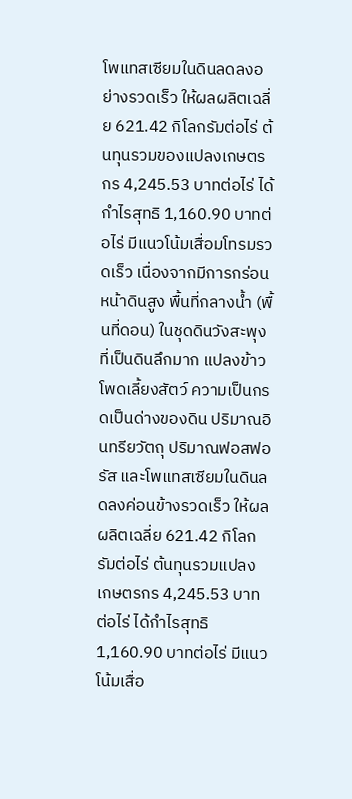โพแทสเซียมในดินลดลงอย่างรวดเร็ว ให้ผลผลิตเฉลี่ย 621.42 กิโลกรัมต่อไร่ ต้นทุนรวมของแปลงเกษตรกร 4,245.53 บาทต่อไร่ ได้กำไรสุทธิ 1,160.90 บาทต่อไร่ มีแนวโน้มเสื่อมโทรมรวดเร็ว เนื่องจากมีการกร่อนหน้าดินสูง พื้นที่กลางน้ำ (พื้นที่ดอน) ในชุดดินวังสะพุงที่เป็นดินลึกมาก แปลงข้าวโพดเลี้ยงสัตว์ ความเป็นกรดเป็นด่างของดิน ปริมาณอินทรียวัตถุ ปริมาณฟอสฟอรัส และโพแทสเซียมในดินลดลงค่อนข้างรวดเร็ว ให้ผลผลิตเฉลี่ย 621.42 กิโลกรัมต่อไร่ ต้นทุนรวมแปลงเกษตรกร 4,245.53 บาทต่อไร่ ได้กำไรสุทธิ 1,160.90 บาทต่อไร่ มีแนวโน้มเสื่อ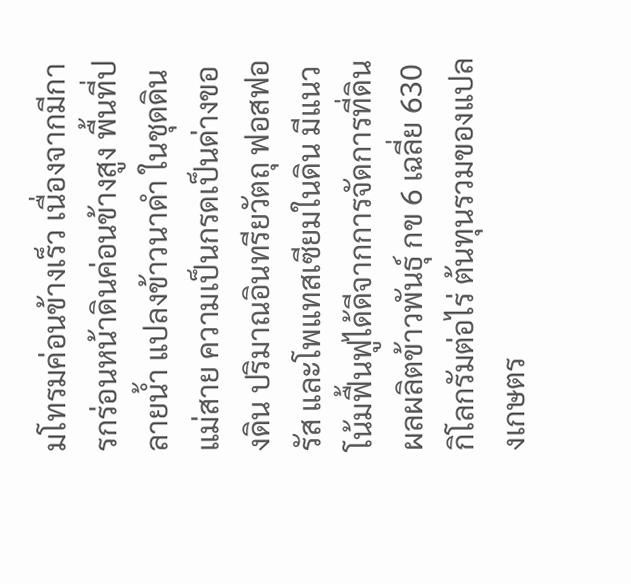มโทรมค่อนข้างเร็ว เนื่องจากมีการกร่อนหน้าดินค่อนข้างสูง พื้นที่ปลายน้ำ แปลงข้าวนาดำ ในชุดดินแม่สาย ความเป็นกรดเป็นด่างของดิน ปริมาณอินทรียวัตถุ ฟอสฟอรัส และโพแทสเซียมในดิน มีแนวโน้มฟื้นฟูได้ดีจากการจัดการที่ดิน ผลผลิตข้าวพันธุ์ กข 6 เฉลี่ย 630 กิโลกรัมต่อไร่ ต้นทุนรวมของแปลงเกษตร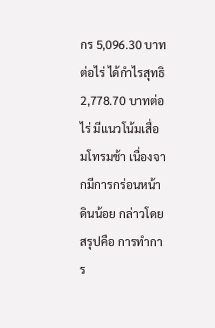กร 5,096.30 บาทต่อไร่ ได้กำไรสุทธิ 2,778.70 บาทต่อไร่ มีแนวโน้มเสื่อมโทรมช้า เนื่องจากมีการกร่อนหน้าดินน้อย กล่าวโดยสรุปคือ การทำการ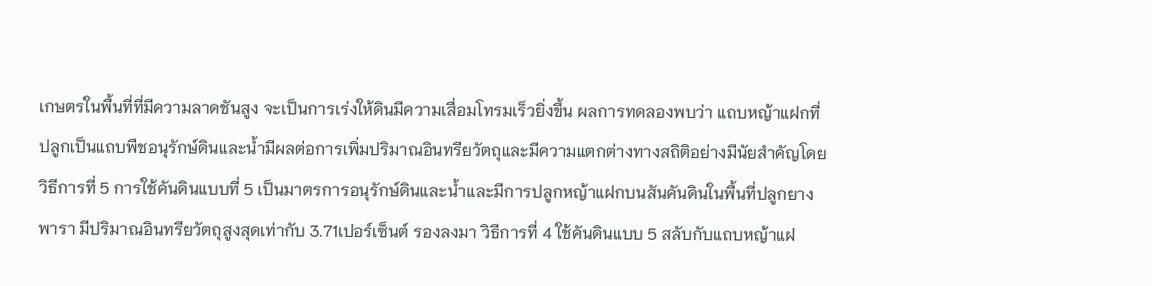เกษตรในพื้นที่ที่มีความลาดชันสูง จะเป็นการเร่งให้ดินมีความเสื่อมโทรมเร็วยิ่งขึ้น ผลการทดลองพบว่า แถบหญ้าแฝกที่ปลูกเป็นแถบพืชอนุรักษ์ดินและน้ำมีผลต่อการเพิ่มปริมาณอินทรียวัตถุและมีความแตกต่างทางสถิติอย่างมีนัยสำคัญโดยวิธีการที่ 5 การใช้คันดินแบบที่ 5 เป็นมาตรการอนุรักษ์ดินและน้ำและมีการปลูกหญ้าแฝกบนสันคันดินในพื้นที่ปลูกยางพารา มีปริมาณอินทรียวัตถุสูงสุดเท่ากับ 3.71เปอร์เซ็นต์ รองลงมา วิธีการที่ 4 ใช้คันดินแบบ 5 สลับกับแถบหญ้าแฝ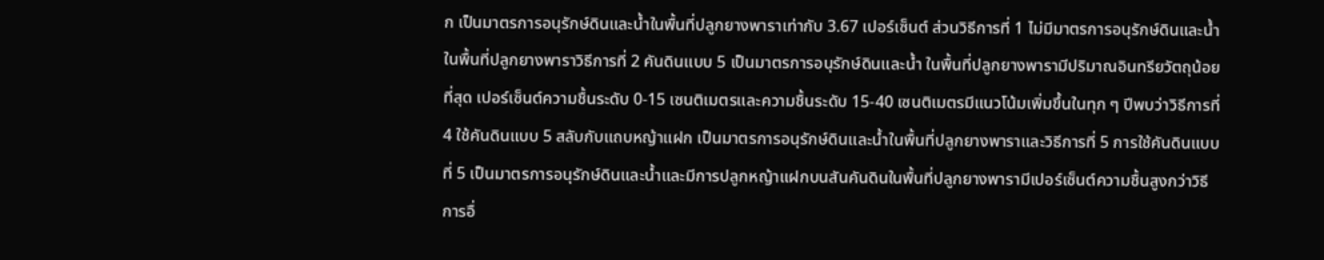ก เป็นมาตรการอนุรักษ์ดินและน้ำในพื้นที่ปลูกยางพาราเท่ากับ 3.67 เปอร์เซ็นต์ ส่วนวิธีการที่ 1 ไม่มีมาตรการอนุรักษ์ดินและน้ำ ในพื้นที่ปลูกยางพาราวิธีการที่ 2 คันดินแบบ 5 เป็นมาตรการอนุรักษ์ดินและน้ำ ในพื้นที่ปลูกยางพารามีปริมาณอินทรียวัตถุน้อยที่สุด เปอร์เซ็นต์ความชื้นระดับ 0-15 เซนติเมตรและความชื้นระดับ 15-40 เซนติเมตรมีแนวโน้มเพิ่มขึ้นในทุก ๆ ปีพบว่าวิธีการที่ 4 ใช้คันดินแบบ 5 สลับกับแถบหญ้าแฝก เป็นมาตรการอนุรักษ์ดินและน้ำในพื้นที่ปลูกยางพาราและวิธีการที่ 5 การใช้คันดินแบบที่ 5 เป็นมาตรการอนุรักษ์ดินและน้ำและมีการปลูกหญ้าแฝกบนสันคันดินในพื้นที่ปลูกยางพารามีเปอร์เซ็นต์ความชื้นสูงกว่าวิธีการอื่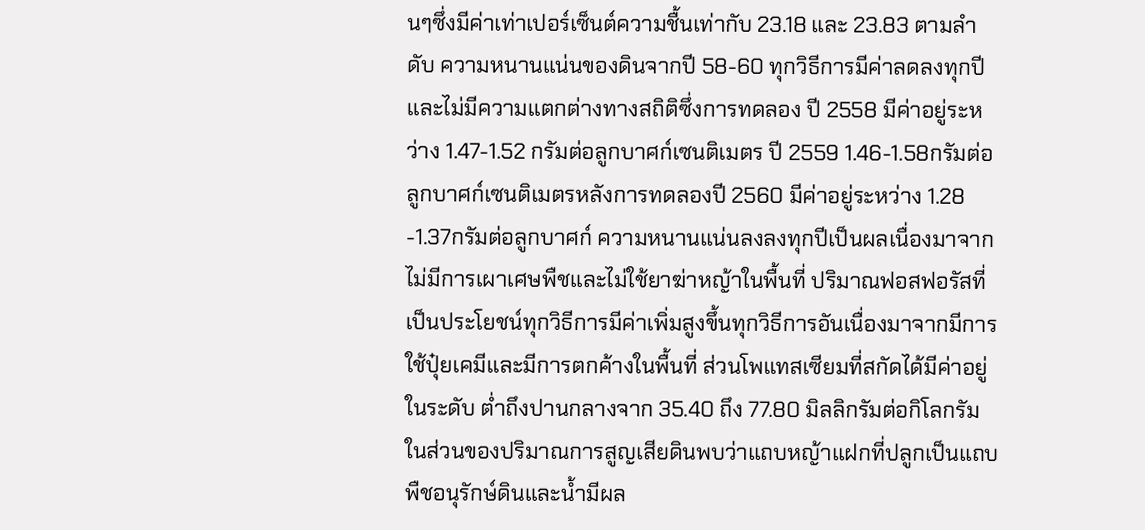นๆซึ่งมีค่าเท่าเปอร์เซ็นต์ความชื้นเท่ากับ 23.18 และ 23.83 ตามลำดับ ความหนานแน่นของดินจากปี 58-60 ทุกวิธีการมีค่าลดลงทุกปีและไม่มีความแตกต่างทางสถิติซึ่งการทดลอง ปี 2558 มีค่าอยู่ระหว่าง 1.47-1.52 กรัมต่อลูกบาศก์เซนติเมตร ปี 2559 1.46-1.58กรัมต่อลูกบาศก์เซนติเมตรหลังการทดลองปี 2560 มีค่าอยู่ระหว่าง 1.28 -1.37กรัมต่อลูกบาศก์ ความหนานแน่นลงลงทุกปีเป็นผลเนื่องมาจาก ไม่มีการเผาเศษพืชและไม่ใช้ยาฆ่าหญ้าในพื้นที่ ปริมาณฟอสฟอรัสที่เป็นประโยชน์ทุกวิธีการมีค่าเพิ่มสูงขึ้นทุกวิธีการอันเนื่องมาจากมีการใช้ปุ๋ยเคมีและมีการตกค้างในพื้นที่ ส่วนโพแทสเซียมที่สกัดได้มีค่าอยู่ในระดับ ต่ำถึงปานกลางจาก 35.40 ถึง 77.80 มิลลิกรัมต่อกิโลกรัม ในส่วนของปริมาณการสูญเสียดินพบว่าแถบหญ้าแฝกที่ปลูกเป็นแถบพืชอนุรักษ์ดินและน้ำมีผล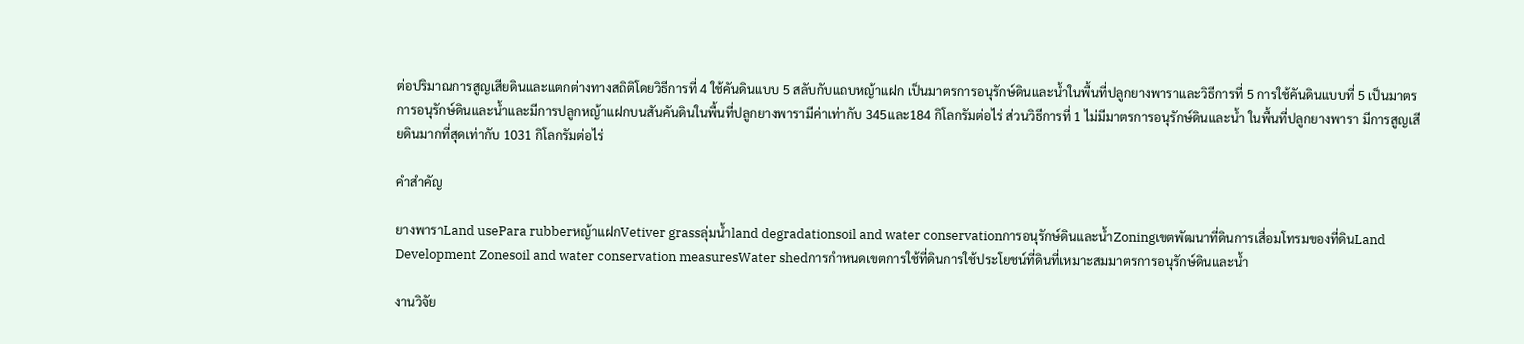ต่อปริมาณการสูญเสียดินและแตกต่างทางสถิติโดยวิธีการที่ 4 ใช้คันดินแบบ 5 สลับกับแถบหญ้าแฝก เป็นมาตรการอนุรักษ์ดินและน้ำในพื้นที่ปลูกยางพาราและวิธีการที่ 5 การใช้คันดินแบบที่ 5 เป็นมาตรการอนุรักษ์ดินและน้ำและมีการปลูกหญ้าแฝกบนสันคันดินในพื้นที่ปลูกยางพารามีค่าเท่ากับ 345และ184 กิโลกรัมต่อไร่ ส่วนวิธีการที่ 1 ไม่มีมาตรการอนุรักษ์ดินและน้ำ ในพื้นที่ปลูกยางพารา มีการสูญเสียดินมากที่สุดเท่ากับ 1031 กิโลกรัมต่อไร่

คำสำคัญ

ยางพาราLand usePara rubberหญ้าแฝกVetiver grassลุ่มน้ำland degradationsoil and water conservationการอนุรักษ์ดินและน้ำZoningเขตพัฒนาที่ดินการเสื่อมโทรมของที่ดินLand Development Zonesoil and water conservation measuresWater shedการกำหนดเขตการใช้ที่ดินการใช้ประโยชน์ที่ดินที่เหมาะสมมาตรการอนุรักษ์ดินและน้ำ

งานวิจัย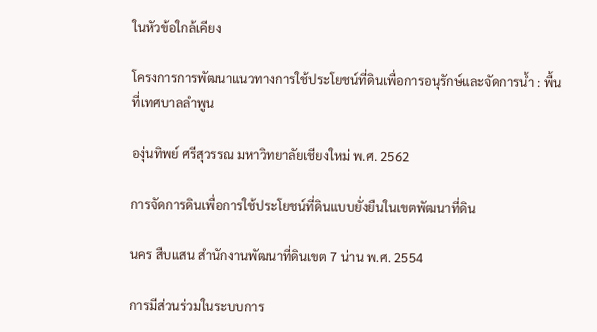ในหัวข้อใกล้เคียง

โครงการการพัฒนาแนวทางการใช้ประโยชน์ที่ดินเพื่อการอนุรักษ์และจัดการน้ำ : พื้นที่เทศบาลลำพูน

องุ่นทิพย์ ศรีสุวรรณ มหาวิทยาลัยเชียงใหม่ พ.ศ. 2562

การจัดการดินเพื่อการใช้ประโยชน์ที่ดินแบบยั่งยืนในเขตพัฒนาที่ดิน

นคร สืบแสน สำนักงานพัฒนาที่ดินเขต 7 น่าน พ.ศ. 2554

การมีส่วนร่วมในระบบการ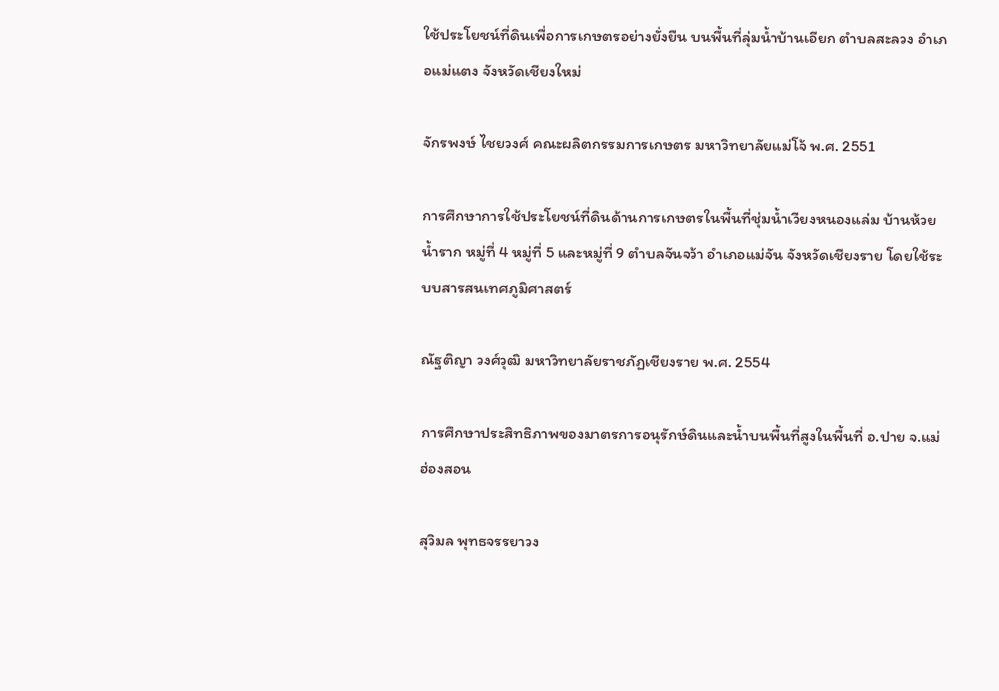ใช้ประโยชน์ที่ดินเพื่อการเกษตรอย่างยั่งยืน บนพื้นที่ลุ่มน้ำบ้านเอียก ตำบลสะลวง อำเภอแม่แตง จังหวัดเชียงใหม่

จักรพงษ์ ไชยวงศ์ คณะผลิตกรรมการเกษตร มหาวิทยาลัยแม่โจ้ พ.ศ. 2551

การศึกษาการใช้ประโยชน์ที่ดินด้านการเกษตรในพื้นที่ชุ่มน้ำเวียงหนองแล่ม บ้านห้วยน้ำราก หมู่ที่ 4 หมู่ที่ 5 และหมู่ที่ 9 ตำบลจันจว้า อำเภอแม่จัน จังหวัดเชียงราย โดยใช้ระบบสารสนเทศภูมิศาสตร์

ณัฐติญา วงศ์วุฒิ มหาวิทยาลัยราชภัฏเชียงราย พ.ศ. 2554

การศึกษาประสิทธิภาพของมาตรการอนุรักษ์ดินและน้ำบนพื้นที่สูงในพื้นที่ อ.ปาย จ.แม่ฮ่องสอน

สุวิมล พุทธจรรยาวง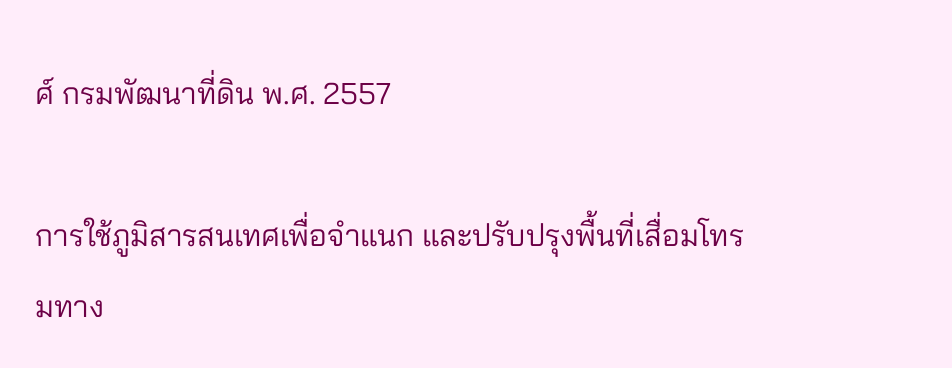ศ์ กรมพัฒนาที่ดิน พ.ศ. 2557

การใช้ภูมิสารสนเทศเพื่อจำแนก และปรับปรุงพื้นที่เสื่อมโทรมทาง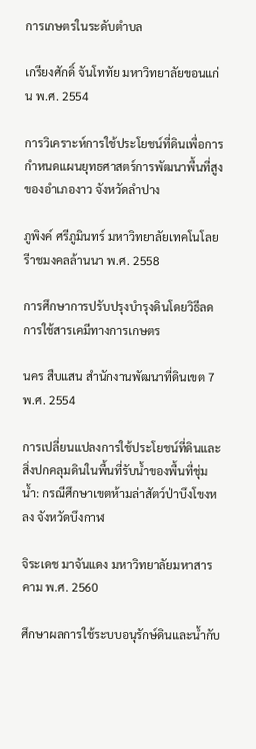การเกษตรในระดับตำบล

เกรียงศักดิ์ จันโททัย มหาวิทยาลัยขอนแก่น พ.ศ. 2554

การวิเคราะห์การใช้ประโยชน์ที่ดินเพื่อการกำหนดแผนยุทธศาสตร์การพัฒนาพื้นที่สูง ของอำเภองาว จังหวัดลำปาง

ภูพิงค์ ศรีภูมินทร์ มหาวิทยาลัยเทคโนโลยรีาชมงคลล้านนา พ.ศ. 2558

การศึกษาการปรับปรุงบำรุงดินโดยวิธีลดการใช้สารเคมีทางการเกษตร

นคร สืบแสน สำนักงานพัฒนาที่ดินเขต 7 พ.ศ. 2554

การเปลี่ยนแปลงการใช้ประโยชน์ที่ดินและสิ่งปกคลุมดินในพื้นที่รับน้ำของพื้นที่ชุ่มน้ำ: กรณีศึกษาเขตห้ามล่าสัตว์ป่าบึงโขงหลง จังหวัดบึงกาฬ

จิระเดช มาจันแดง มหาวิทยาลัยมหาสารคาม พ.ศ. 2560

ศึกษาผลการใช้ระบบอนุรักษ์ดินและน้ำกับ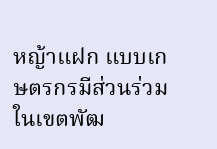หญ้าแฝก แบบเกษตรกรมีส่วนร่วมในเขตพัฒ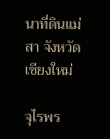นาที่ดินแม่สา จังหวัดเชียงใหม่

จุไรพร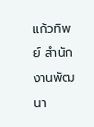แก้วทิพย์ สำนักงานพัฒนา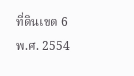ที่ดินเขต 6 พ.ศ. 2554